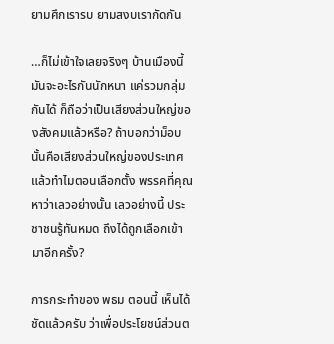ยามศึกเรารบ ยามสงบเรากัดกัน

…ก็ไม่เข้าใจเลยจริงๆ บ้านเมืองนี้ มันจะอะไรกันนักหนา แค่รวมกลุ่มกันได้ ก็ถือว่าเป็นเสียงส่วนใหญ่ของสังคมแล้วหรือ? ถ้าบอกว่าม็อบนั้นคือเสียงส่วนใหญ่ของประเทศ แล้วทำไมตอนเลือกตั้ง พรรคที่คุณหาว่าเลวอย่างนั้น เลวอย่างนี้ ประชาชนรู้ทันหมด ถึงได้ถูกเลือกเข้ามาอีกครั้ง?

การกระทำของ พธม ตอนนี้ เห็นได้ชัดแล้วครับ ว่าเพื่อประโยชน์ส่วนต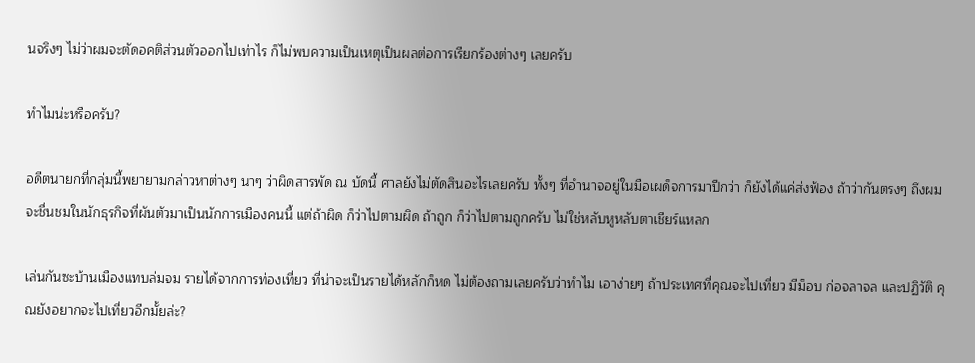นจริงๆ ไม่ว่าผมจะตัดอคติส่วนตัวออกไปเท่าไร ก็ไม่พบความเป็นเหตุเป็นผลต่อการเรียกร้องต่างๆ เลยครับ

ทำไมน่ะหรือครับ?

อดีตนายกที่กลุ่มนี้พยายามกล่าวหาต่างๆ นาๆ ว่าผิดสารพัด ณ บัดนี้ ศาลยังไม่ตัดสินอะไรเลยครับ ทั้งๆ ที่อำนาจอยู่ในมือเผด็จการมาปีกว่า ก็ยังได้แค่ส่งฟ้อง ถ้าว่ากันตรงๆ ถึงผมจะชื่นชมในนักธุรกิจที่ผันตัวมาเป็นนักการเมืองคนนี้ แต่ถ้าผิด ก็ว่าไปตามผิด ถ้าถูก ก็ว่าไปตามถูกครับ ไม่ใช่หลับหูหลับตาเชียร์แหลก

เล่นกันซะบ้านเมืองแทบล่มจม รายได้จากการท่องเที่ยว ที่น่าจะเป็นรายได้หลักก็หด ไม่ต้องถามเลยครับว่าทำไม เอาง่ายๆ ถ้าประเทศที่คุณจะไปเที่ยว มีม็อบ ก่อจลาจล และปฏิวัติ คุณยังอยากจะไปเที่ยวอีกมั้ยล่ะ?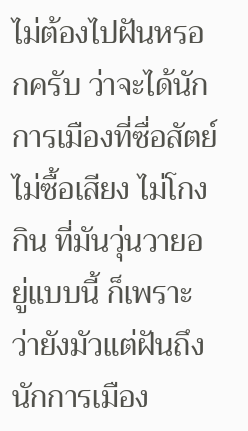ไม่ต้องไปฝันหรอกครับ ว่าจะได้นักการเมืองที่ซื่อสัตย์ ไม่ซื้อเสียง ไม่โกงกิน ที่มันวุ่นวายอยู่แบบนี้ ก็เพราะว่ายังมัวแต่ฝันถึงนักการเมือง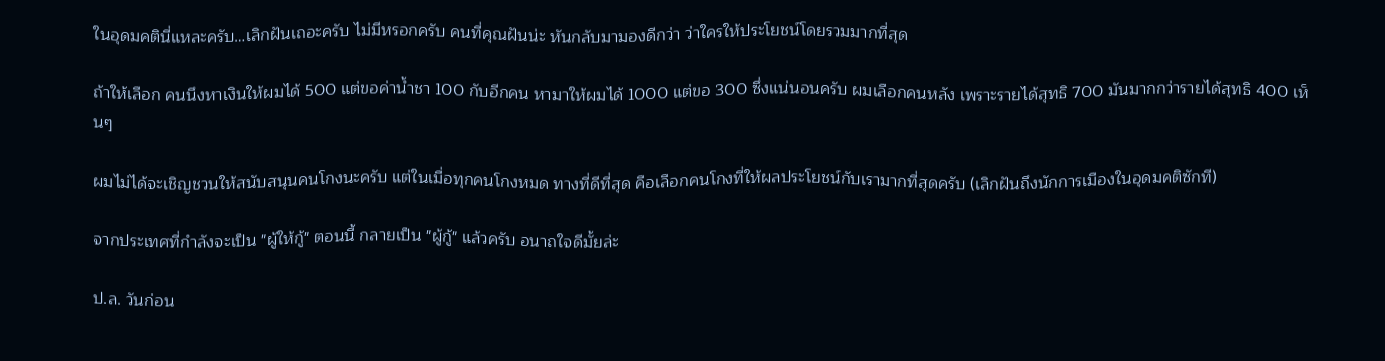ในอุดมคตินี่แหละครับ…เลิกฝันเถอะครับ ไม่มีหรอกครับ คนที่คุณฝันน่ะ หันกลับมามองดีกว่า ว่าใครให้ประโยชน์โดยรวมมากที่สุด

ถ้าให้เลือก คนนึงหาเงินให้ผมได้ 500 แต่ขอค่าน้ำชา 100 กับอีกคน หามาให้ผมได้ 1000 แต่ขอ 300 ซึ่งแน่นอนครับ ผมเลือกคนหลัง เพราะรายได้สุทธิ 700 มันมากกว่ารายได้สุทธิ 400 เห็นๆ

ผมไม่ได้จะเชิญชวนให้สนับสนุนคนโกงนะครับ แต่ในเมื่อทุกคนโกงหมด ทางที่ดีที่สุด คือเลือกคนโกงที่ให้ผลประโยชน์กับเรามากที่สุดครับ (เลิกฝันถึงนักการเมืองในอุดมคติซักที)

จากประเทศที่กำลังจะเป็น "ผู้ให้กู้" ตอนนี้ กลายเป็น "ผู้กู้" แล้วครับ อนาถใจดีมั้ยล่ะ

ป.ล. วันก่อน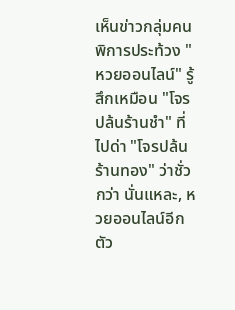เห็นข่าวกลุ่มคนพิการประท้วง "หวยออนไลน์" รู้สึกเหมือน "โจรปล้นร้านชำ" ที่ไปด่า "โจรปล้นร้านทอง" ว่าชั่วกว่า นั่นแหละ, หวยออนไลน์อีกตัว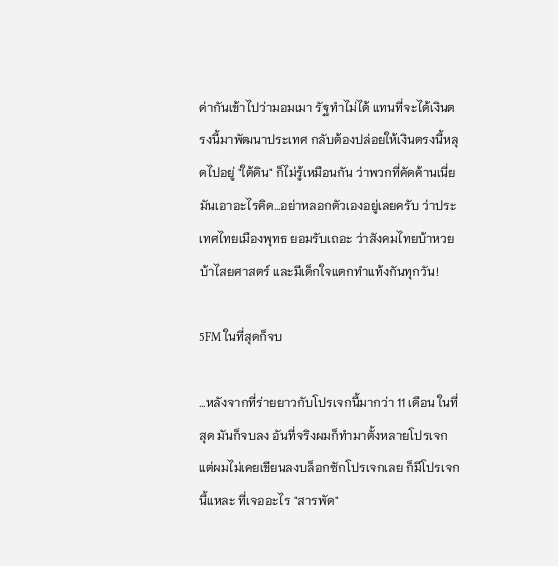ด่ากันเข้าไปว่ามอมเมา รัฐทำไม่ได้ แทนที่จะได้เงินตรงนี้มาพัฒนาประเทศ กลับต้องปล่อยให้เงินตรงนี้หลุดไปอยู่ "ใต้ดิน" ก็ไม่รู้เหมือนกัน ว่าพวกที่คัดค้านเนี่ย มันเอาอะไรคิด…อย่าหลอกตัวเองอยู่เลยครับ ว่าประเทศไทยเมืองพุทธ ยอมรับเถอะ ว่าสังคมไทยบ้าหวย บ้าไสยศาสตร์ และมีเด็กใจแตกทำแท้งกันทุกวัน!

5FM ในที่สุดก็จบ

…หลังจากที่ร่ายยาวกับโปรเจกนี้มากว่า 11 เดือน ในที่สุด มันก็จบลง อันที่จริงผมก็ทำมาตั้งหลายโปรเจก แต่ผมไม่เคยเขียนลงบล็อกซักโปรเจกเลย ก็มีโปรเจกนี้แหละ ที่เจออะไร "สารพัด"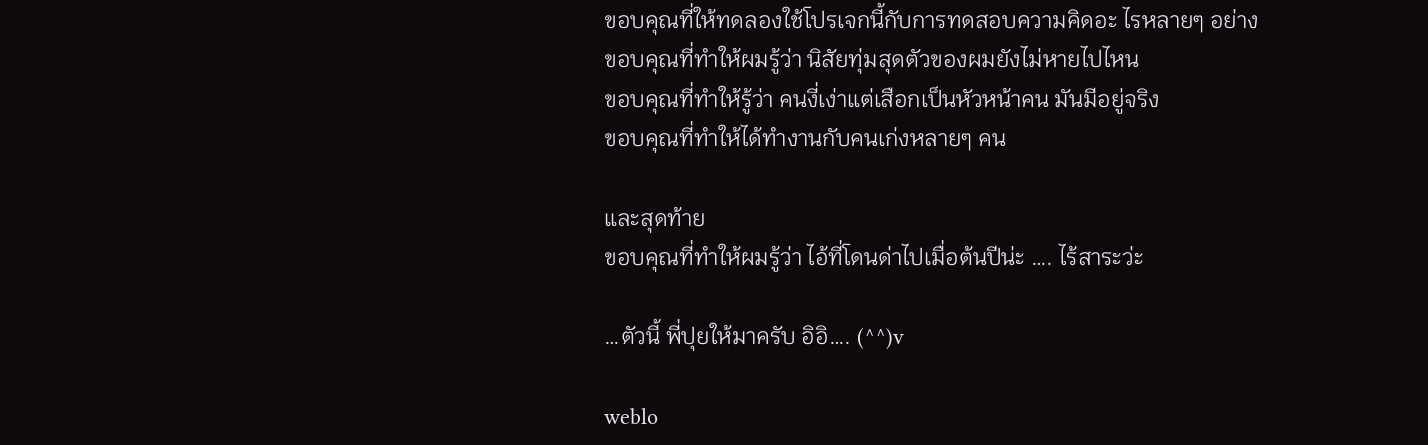ขอบคุณที่ให้ทดลองใช้โปรเจกนี้กับการทดสอบความคิดอะ ไรหลายๆ อย่าง
ขอบคุณที่ทำให้ผมรู้ว่า นิสัยทุ่มสุดตัวของผมยังไม่หายไปไหน
ขอบคุณที่ทำให้รู้ว่า คนงี่เง่าแต่เสือกเป็นหัวหน้าคน มันมีอยู่จริง
ขอบคุณที่ทำให้ได้ทำงานกับคนเก่งหลายๆ คน

และสุดท้าย
ขอบคุณที่ทำให้ผมรู้ว่า ไอ้ที่โดนด่าไปเมื่อต้นปีน่ะ …. ไร้สาระว่ะ

…ตัวนี้ พี่ปุยให้มาครับ อิอิ…. (^^)v

weblo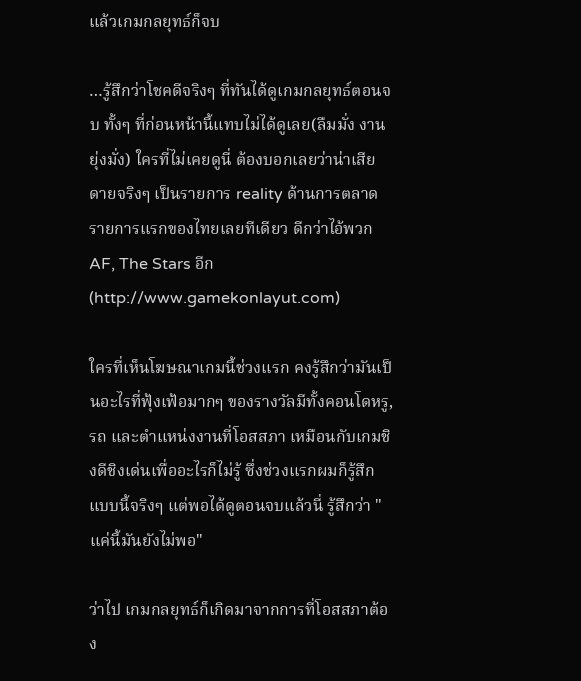แล้วเกมกลยุทธ์ก็จบ

…รู้สึกว่าโชคดีจริงๆ ที่ทันได้ดูเกมกลยุทธ์ตอนจบ ทั้งๆ ที่ก่อนหน้านี้แทบไม่ได้ดูเลย(ลืมมั่ง งานยุ่งมั่ง) ใครที่ไม่เคยดูนี่ ต้องบอกเลยว่าน่าเสียดายจริงๆ เป็นรายการ reality ด้านการตลาด รายการแรกของไทยเลยทีเดียว ดีกว่าไอ้พวก AF, The Stars อีก (http://www.gamekonlayut.com)

ใครที่เห็นโฆษณาเกมนี้ช่วงแรก คงรู้สึกว่ามันเป็นอะไรที่ฟุ้งเฟ้อมากๆ ของรางวัลมีทั้งคอนโดหรู, รถ และตำแหน่งงานที่โอสสภา เหมือนกับเกมชิงดีชิงเด่นเพื่ออะไรก็ไม่รู้ ซึ่งช่วงแรกผมก็รู้สึกแบบนี้จริงๆ แต่พอได้ดูตอนจบแล้วนี่ รู้สึกว่า "แค่นี้มันยังไม่พอ"

ว่าไป เกมกลยุทธ์ก็เกิดมาจากการที่โอสสภาต้อง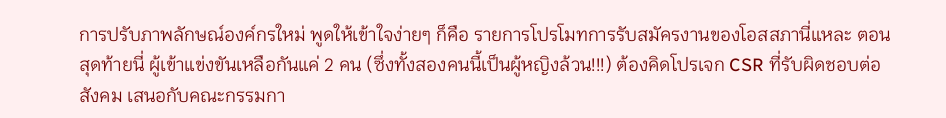การปรับภาพลักษณ์องค์กรใหม่ พูดให้เข้าใจง่ายๆ ก็คือ รายการโปรโมทการรับสมัครงานของโอสสภานี่แหละ ตอนสุดท้ายนี่ ผู้เข้าแข่งขันเหลือกันแค่ 2 คน (ซึ่งทั้งสองคนนี้เป็นผู้หญิงล้วน!!!) ต้องคิดโปรเจก CSR ที่รับผิดชอบต่อสังคม เสนอกับคณะกรรมกา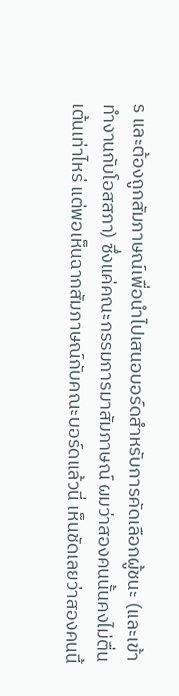ร และต้องถูกสัมภาษณ์เพื่อนำไปเสนอบอร์ดสำหรับการคัดเลือกผู้ชนะ (และเข้าทำงานกับโอสสภา) ซึ่งแค่คณะกรรมการมาสัมภาษณ์ ผมว่าสองคนนั้นคงไม่ตื่นเต้นเท่าไหร่ แต่พอเห็นฉากสัมภาษณ์กับคณะบอร์ดแล้วนี่ เห็นชัดเลยว่าสองคนนี้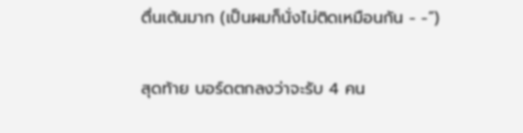ตื่นเต้นมาก (เป็นผมก็นั่งไม่ติดเหมือนกัน - -”)

สุดท้าย บอร์ดตกลงว่าจะรับ 4 คน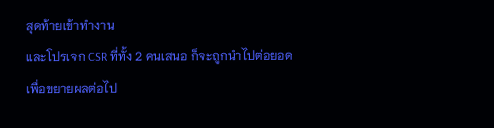สุดท้ายเข้าทำงาน
และโปรเจก CSR ที่ทั้ง 2 คนเสนอ ก็จะถูกนำไปต่อยอดเพื่อขยายผลต่อไป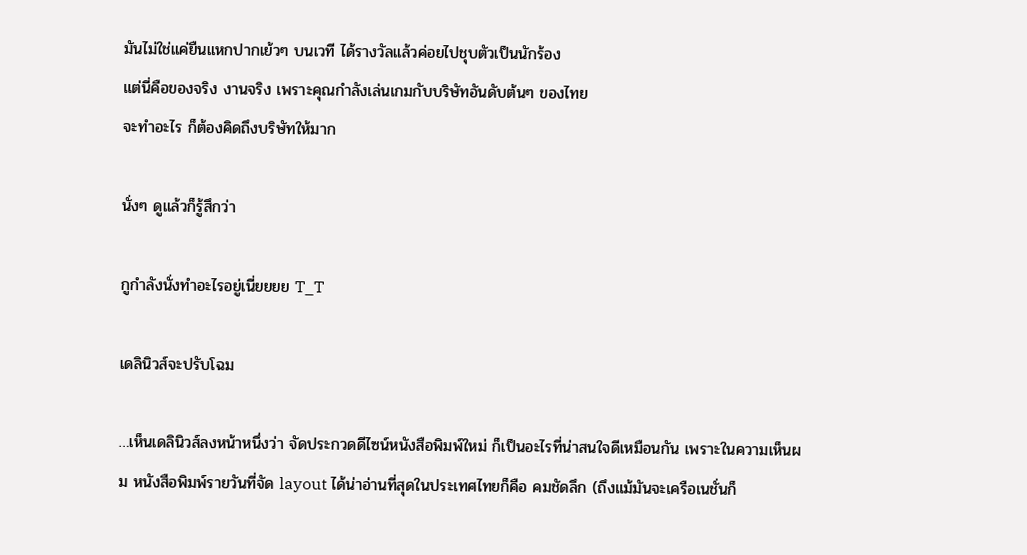มันไม่ใช่แค่ยืนแหกปากเย้วๆ บนเวที ได้รางวัลแล้วค่อยไปชุบตัวเป็นนักร้อง
แต่นี่คือของจริง งานจริง เพราะคุณกำลังเล่นเกมกับบริษัทอันดับต้นๆ ของไทย
จะทำอะไร ก็ต้องคิดถึงบริษัทให้มาก

นั่งๆ ดูแล้วก็รู้สึกว่า

กูกำลังนั่งทำอะไรอยู่เนี่ยยยย T_T

เดลินิวส์จะปรับโฉม

…เห็นเดลินิวส์ลงหน้าหนึ่งว่า จัดประกวดดีไซน์หนังสือพิมพ์ใหม่ ก็เป็นอะไรที่น่าสนใจดีเหมือนกัน เพราะในความเห็นผม หนังสือพิมพ์รายวันที่จัด layout ได้น่าอ่านที่สุดในประเทศไทยก็คือ คมชัดลึก (ถึงแม้มันจะเครือเนชั่นก็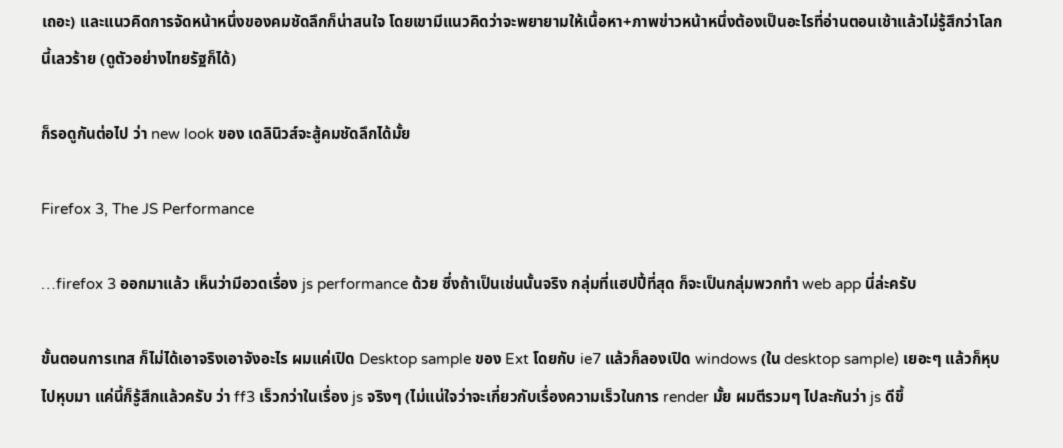เถอะ) และแนวคิดการจัดหน้าหนึ่งของคมชัดลึกก็น่าสนใจ โดยเขามีแนวคิดว่าจะพยายามให้เนื้อหา+ภาพข่าวหน้าหนึ่งต้องเป็นอะไรที่อ่านตอนเช้าแล้วไม่รู้สึกว่าโลกนี้เลวร้าย (ดูตัวอย่างไทยรัฐก็ได้)

ก็รอดูกันต่อไป ว่า new look ของ เดลินิวส์จะสู้คมชัดลึกได้มั้ย

Firefox 3, The JS Performance

…firefox 3 ออกมาแล้ว เห็นว่ามีอวดเรื่อง js performance ด้วย ซึ่งถ้าเป็นเช่นนั้นจริง กลุ่มที่แฮปปี้ที่สุด ก็จะเป็นกลุ่มพวกทำ web app นี่ล่ะครับ

ขั้นตอนการเทส ก็ไม่ได้เอาจริงเอาจังอะไร ผมแค่เปิด Desktop sample ของ Ext โดยกับ ie7 แล้วก็ลองเปิด windows (ใน desktop sample) เยอะๆ แล้วก็หุบไปหุบมา แค่นี้ก็รู้สึกแล้วครับ ว่า ff3 เร็วกว่าในเรื่อง js จริงๆ (ไม่แน่ใจว่าจะเกี่ยวกับเรื่องความเร็วในการ render มั้ย ผมตีรวมๆ ไปละกันว่า js ดีขึ้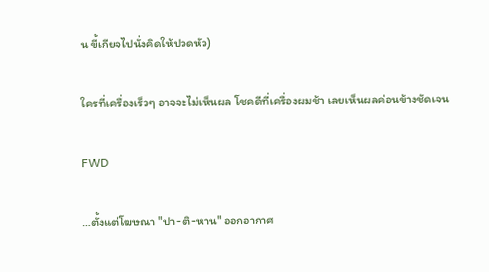น ขี้เกียจไปนั่งคิดให้ปวดหัว)

ใครที่เครื่องเร็วๆ อาจจะไม่เห็นผล โชคดีที่เครื่องผมช้า เลยเห็นผลค่อนข้างชัดเจน

FWD

…ตั้งแต่โฆษณา "ปา-ติ-หาน" ออกอากาศ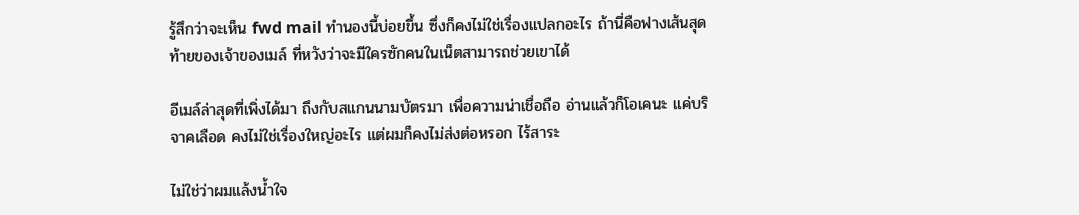รู้สึกว่าจะเห็น fwd mail ทำนองนี้บ่อยขึ้น ซึ่งก็คงไม่ใช่เรื่องแปลกอะไร ถ้านี่คือฟางเส้นสุดท้ายของเจ้าของเมล์ ที่หวังว่าจะมีใครซักคนในเน็ตสามารถช่วยเขาได้

อีเมล์ล่าสุดที่เพิ่งได้มา ถึงกับสแกนนามบัตรมา เพื่อความน่าเชื่อถือ อ่านแล้วก็โอเคนะ แค่บริจาคเลือด คงไม่ใช่เรื่องใหญ่อะไร แต่ผมก็คงไม่ส่งต่อหรอก ไร้สาระ

ไม่ใช่ว่าผมแล้งน้ำใจ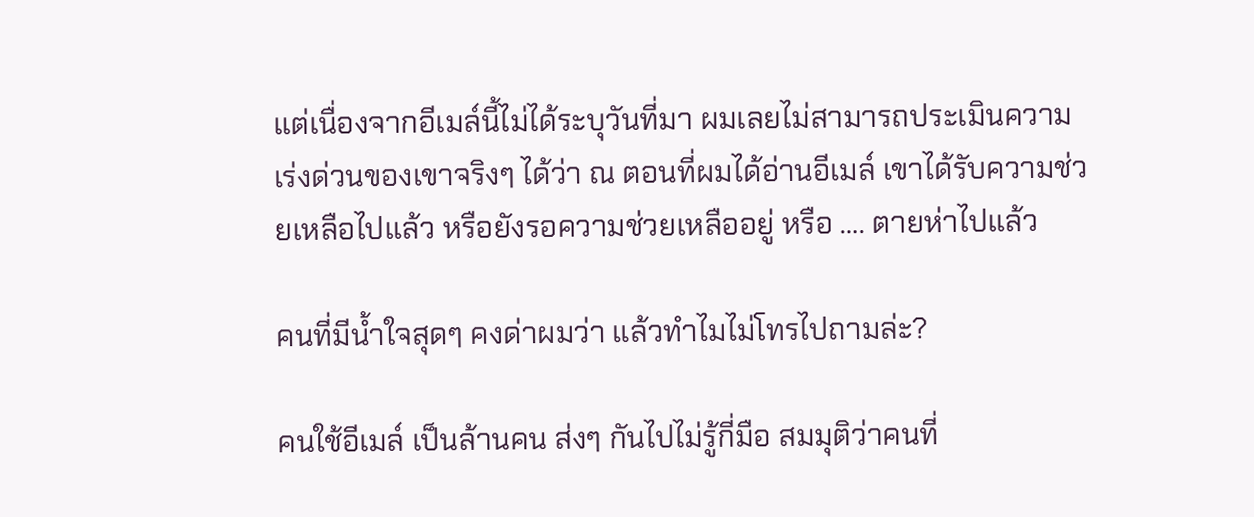แต่เนื่องจากอีเมล์นี้ไม่ได้ระบุวันที่มา ผมเลยไม่สามารถประเมินความเร่งด่วนของเขาจริงๆ ได้ว่า ณ ตอนที่ผมได้อ่านอีเมล์ เขาได้รับความช่วยเหลือไปแล้ว หรือยังรอความช่วยเหลืออยู่ หรือ …. ตายห่าไปแล้ว

คนที่มีน้ำใจสุดๆ คงด่าผมว่า แล้วทำไมไม่โทรไปถามล่ะ?

คนใช้อีเมล์ เป็นล้านคน ส่งๆ กันไปไม่รู้กี่มือ สมมุติว่าคนที่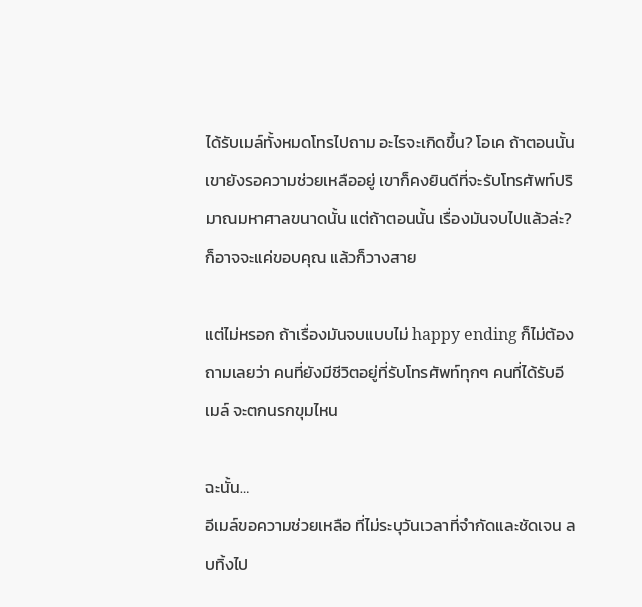ได้รับเมล์ทั้งหมดโทรไปถาม อะไรจะเกิดขึ้น? โอเค ถ้าตอนนั้นเขายังรอความช่วยเหลืออยู่ เขาก็คงยินดีที่จะรับโทรศัพท์ปริมาณมหาศาลขนาดนั้น แต่ถ้าตอนนั้น เรื่องมันจบไปแล้วล่ะ? ก็อาจจะแค่ขอบคุณ แล้วก็วางสาย

แต่ไม่หรอก ถ้าเรื่องมันจบแบบไม่ happy ending ก็ไม่ต้องถามเลยว่า คนที่ยังมีชีวิตอยู่ที่รับโทรศัพท์ทุกๆ คนที่ได้รับอีเมล์ จะตกนรกขุมไหน

ฉะนั้น…
อีเมล์ขอความช่วยเหลือ ที่ไม่ระบุวันเวลาที่จำกัดและชัดเจน ลบทิ้งไป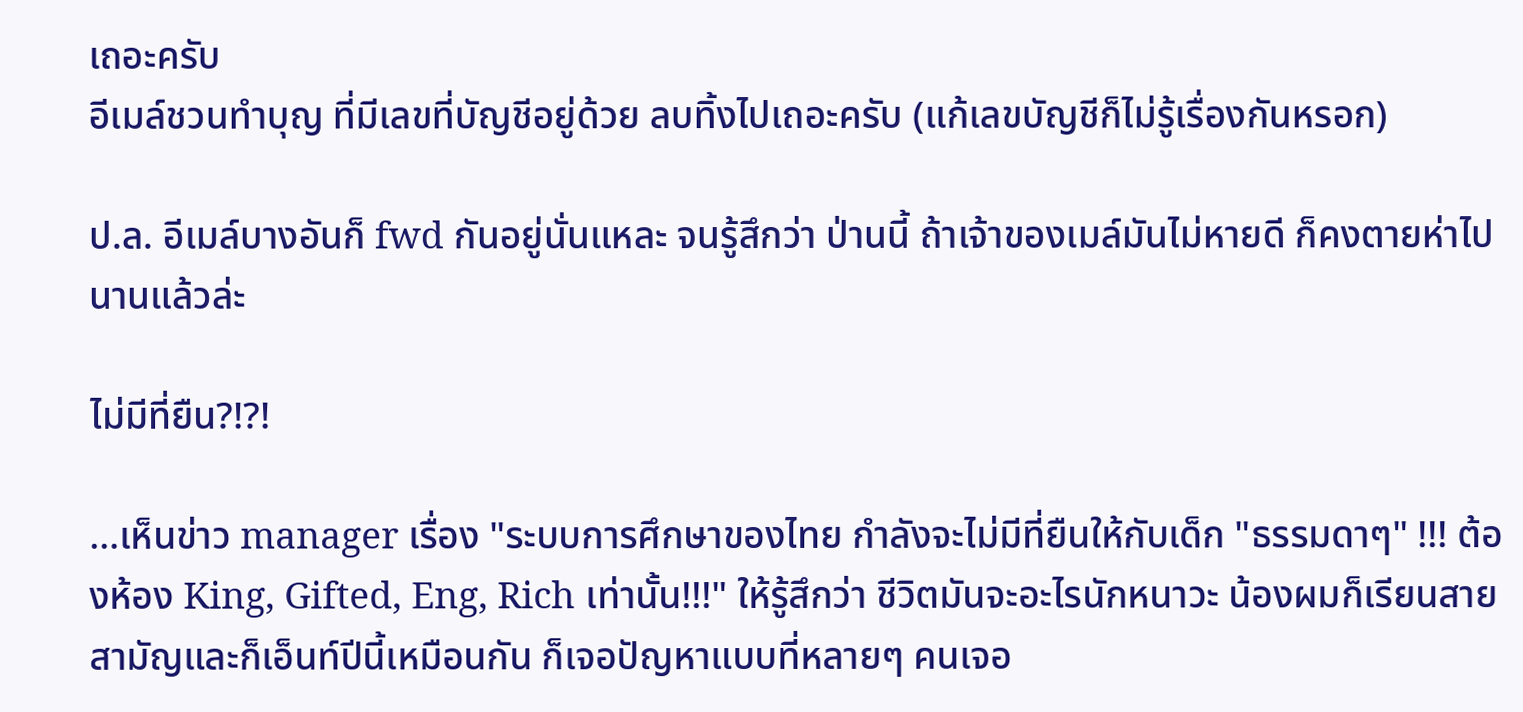เถอะครับ
อีเมล์ชวนทำบุญ ที่มีเลขที่บัญชีอยู่ด้วย ลบทิ้งไปเถอะครับ (แก้เลขบัญชีก็ไม่รู้เรื่องกันหรอก)

ป.ล. อีเมล์บางอันก็ fwd กันอยู่นั่นแหละ จนรู้สึกว่า ป่านนี้ ถ้าเจ้าของเมล์มันไม่หายดี ก็คงตายห่าไปนานแล้วล่ะ

ไม่มีที่ยืน?!?!

…เห็นข่าว manager เรื่อง "ระบบการศึกษาของไทย กำลังจะไม่มีที่ยืนให้กับเด็ก "ธรรมดาๆ" !!! ต้องห้อง King, Gifted, Eng, Rich เท่านั้น!!!" ให้รู้สึกว่า ชีวิตมันจะอะไรนักหนาวะ น้องผมก็เรียนสายสามัญและก็เอ็นท์ปีนี้เหมือนกัน ก็เจอปัญหาแบบที่หลายๆ คนเจอ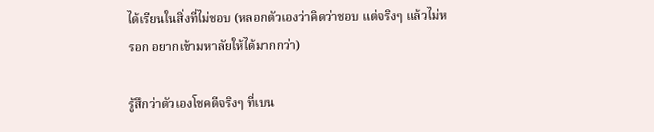ได้เรียนในสิ่งที่ไม่ชอบ (หลอกตัวเองว่าคิดว่าชอบ แต่จริงๆ แล้วไม่หรอก อยากเข้ามหาลัยให้ได้มากกว่า)

รู้สึกว่าตัวเองโชคดีจริงๆ ที่เบน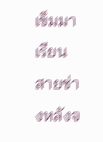เข็มมาเรียนสายช่างหลังจ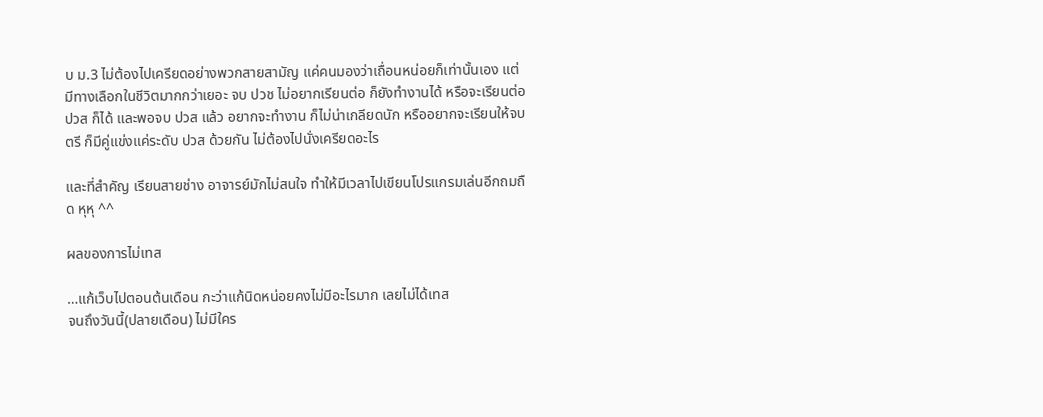บ ม.3 ไม่ต้องไปเครียดอย่างพวกสายสามัญ แค่คนมองว่าเถื่อนหน่อยก็เท่านั้นเอง แต่มีทางเลือกในชีวิตมากกว่าเยอะ จบ ปวช ไม่อยากเรียนต่อ ก็ยังทำงานได้ หรือจะเรียนต่อ ปวส ก็ได้ และพอจบ ปวส แล้ว อยากจะทำงาน ก็ไม่น่าเกลียดนัก หรืออยากจะเรียนให้จบตรี ก็มีคู่แข่งแค่ระดับ ปวส ด้วยกัน ไม่ต้องไปนั่งเครียดอะไร

และที่สำคัญ เรียนสายช่าง อาจารย์มักไม่สนใจ ทำให้มีเวลาไปเขียนโปรแกรมเล่นอีกถมถืด หุหุ ^^

ผลของการไม่เทส

…แก้เว็บไปตอนต้นเดือน กะว่าแก้นิดหน่อยคงไม่มีอะไรมาก เลยไม่ได้เทส
จนถึงวันนี้(ปลายเดือน) ไม่มีใคร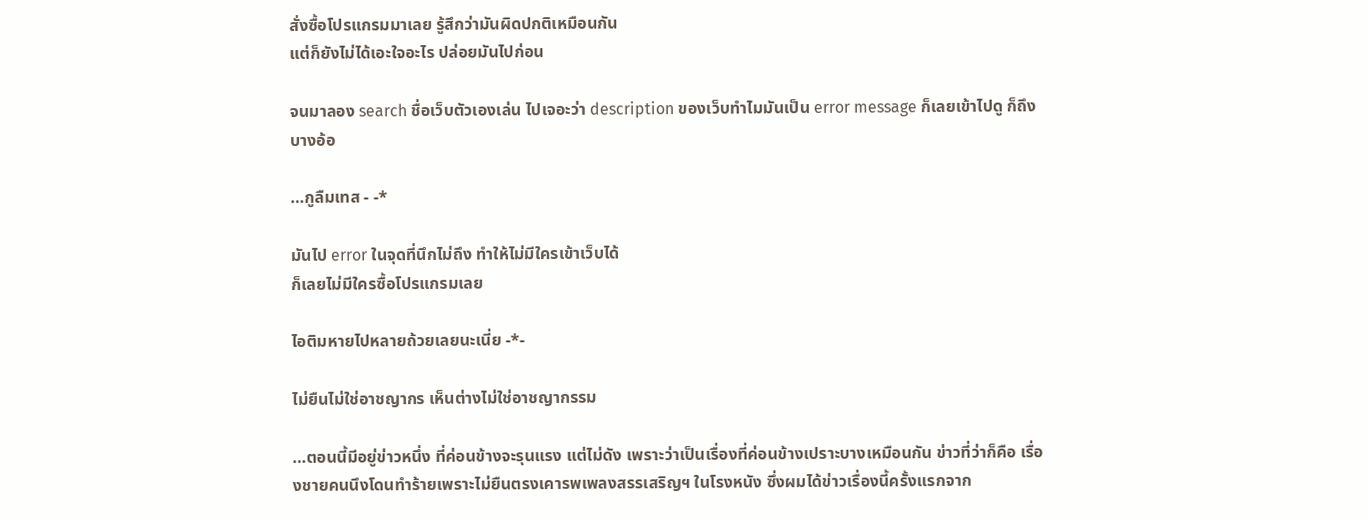สั่งซื้อโปรแกรมมาเลย รู้สึกว่ามันผิดปกติเหมือนกัน
แต่ก็ยังไม่ได้เอะใจอะไร ปล่อยมันไปก่อน

จนมาลอง search ชื่อเว็บตัวเองเล่น ไปเจอะว่า description ของเว็บทำไมมันเป็น error message ก็เลยเข้าไปดู ก็ถึงบางอ้อ

…กูลืมเทส - -*

มันไป error ในจุดที่นึกไม่ถึง ทำให้ไม่มีใครเข้าเว็บได้
ก็เลยไม่มีใครซื้อโปรแกรมเลย

ไอติมหายไปหลายถ้วยเลยนะเนี่ย -*-

ไม่ยืนไม่ใช่อาชญากร เห็นต่างไม่ใช่อาชญากรรม

…ตอนนี้มีอยู่ข่าวหนึ่ง ที่ค่อนข้างจะรุนแรง แต่ไม่ดัง เพราะว่าเป็นเรื่องที่ค่อนข้างเปราะบางเหมือนกัน ข่าวที่ว่าก็คือ เรื่องชายคนนึงโดนทำร้ายเพราะไม่ยืนตรงเคารพเพลงสรรเสริญฯ ในโรงหนัง ซึ่งผมได้ข่าวเรื่องนี้ครั้งแรกจาก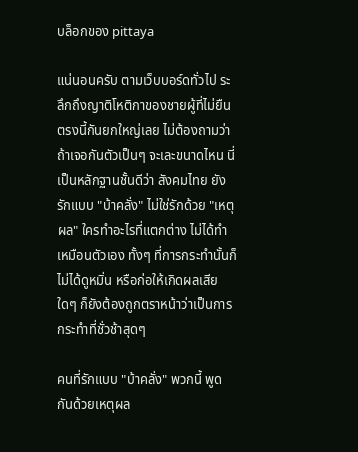บล็อกของ pittaya

แน่นอนครับ ตามเว็บบอร์ดทั่วไป ระลึกถึงญาติโหติกาของชายผู้ที่ไม่ยืนตรงนี้กันยกใหญ่เลย ไม่ต้องถามว่า ถ้าเจอกันตัวเป็นๆ จะเละขนาดไหน นี่เป็นหลักฐานชั้นดีว่า สังคมไทย ยังรักแบบ "บ้าคลั่ง" ไม่ใช่รักด้วย "เหตุผล" ใครทำอะไรที่แตกต่าง ไม่ได้ทำเหมือนตัวเอง ทั้งๆ ที่การกระทำนั้นก็ไม่ได้ดูหมิ่น หรือก่อให้เกิดผลเสียใดๆ ก็ยังต้องถูกตราหน้าว่าเป็นการกระทำที่ชั่วช้าสุดๆ

คนที่รักแบบ "บ้าคลั่ง" พวกนี้ พูดกันด้วยเหตุผล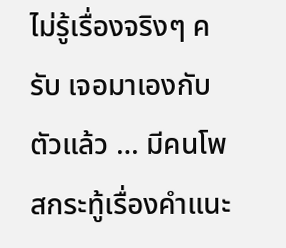ไม่รู้เรื่องจริงๆ ครับ เจอมาเองกับตัวแล้ว … มีคนโพสกระทู้เรื่องคำแนะ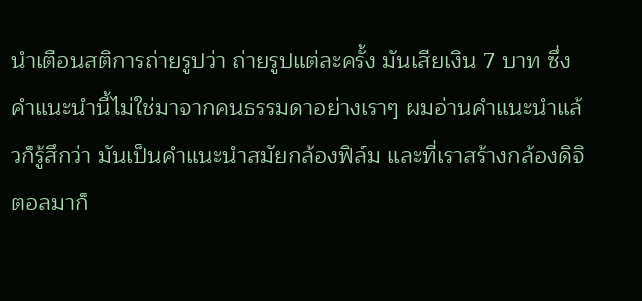นำเตือนสติการถ่ายรูปว่า ถ่ายรูปแต่ละครั้ง มันเสียเงิน 7 บาท ซึ่งคำแนะนำนี้ไม่ใช่มาจากคนธรรมดาอย่างเราๆ ผมอ่านคำแนะนำแล้วก็รู้สึกว่า มันเป็นคำแนะนำสมัยกล้องฟิล์ม และที่เราสร้างกล้องดิจิตอลมาก็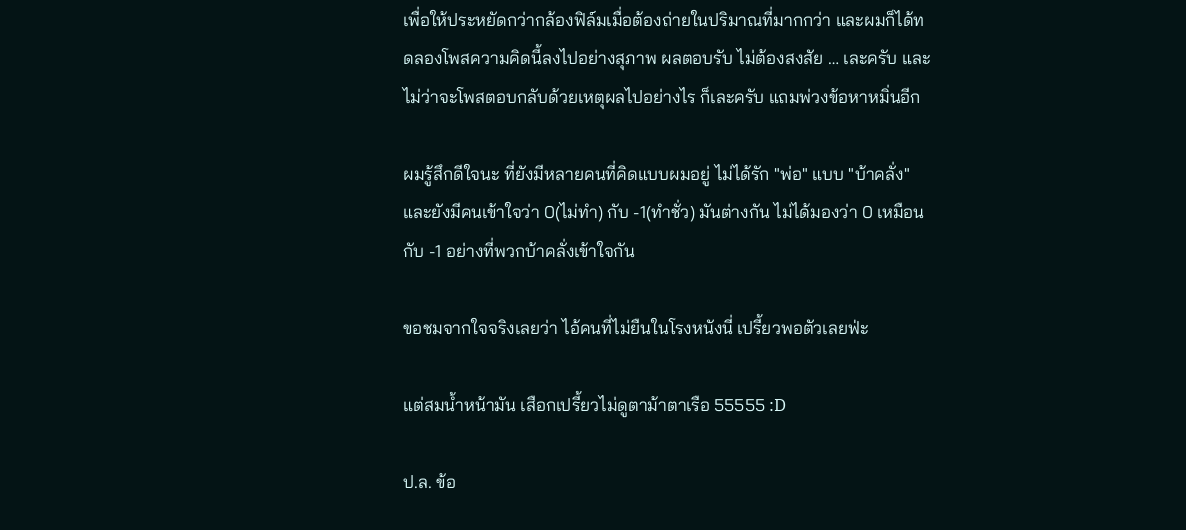เพื่อให้ประหยัดกว่ากล้องฟิล์มเมื่อต้องถ่ายในปริมาณที่มากกว่า และผมก็ได้ทดลองโพสความคิดนี้ลงไปอย่างสุภาพ ผลตอบรับ ไม่ต้องสงสัย … เละครับ และไม่ว่าจะโพสตอบกลับด้วยเหตุผลไปอย่างไร ก็เละครับ แถมพ่วงข้อหาหมิ่นอีก

ผมรู้สึกดีใจนะ ที่ยังมีหลายคนที่คิดแบบผมอยู่ ไม่ได้รัก "พ่อ" แบบ "บ้าคลั่ง" และยังมีคนเข้าใจว่า 0(ไม่ทำ) กับ -1(ทำชั่ว) มันต่างกัน ไม่ได้มองว่า 0 เหมือนกับ -1 อย่างที่พวกบ้าคลั่งเข้าใจกัน

ขอชมจากใจจริงเลยว่า ไอ้คนที่ไม่ยืนในโรงหนังนี่ เปรี้ยวพอตัวเลยฟ่ะ

แต่สมน้ำหน้ามัน เสือกเปรี้ยวไม่ดูตาม้าตาเรือ 55555 :D

ป.ล. ข้อ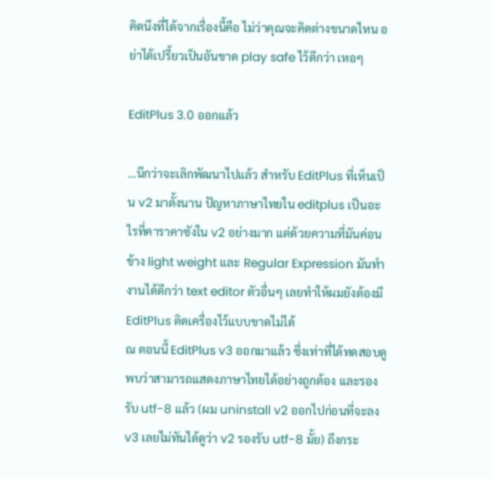คิดนึงที่ได้จากเรื่องนี้คือ ไม่ว่าคุณจะคิดต่างขนาดไหน อย่าได้เปรี้ยวเป็นอันขาด play safe ไว้ดีกว่า เหอๆ

EditPlus 3.0 ออกแล้ว

…นึกว่าจะเลิกพัฒนาไปแล้ว สำหรับ EditPlus ที่เห็นเป็น v2 มาตั้งนาน ปัญหาภาษาไทยใน editplus เป็นอะไรที่คาราคาซังใน v2 อย่างมาก แต่ด้วยความที่มันค่อนข้าง light weight และ Regular Expression มันทำงานได้ดีกว่า text editor ตัวอื่นๆ เลยทำให้ผมยังต้องมี EditPlus ติดเครื่องไว้แบบขาดไม่ได้
ณ ตอนนี้ EditPlus v3 ออกมาแล้ว ซึ่งเท่าที่ได้ทดสอบดู พบว่าสามารถแสดงภาษาไทยได้อย่างถูกต้อง และรองรับ utf-8 แล้ว (ผม uninstall v2 ออกไปก่อนที่จะลง v3 เลยไม่ทันได้ดูว่า v2 รองรับ utf-8 มั้ย) ถึงกระ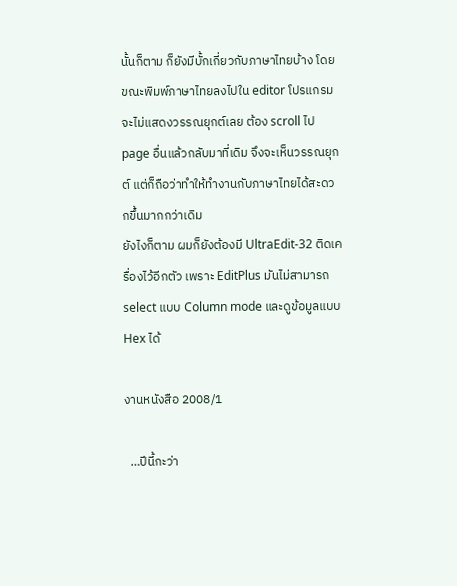นั้นก็ตาม ก็ยังมีบั้กเกี่ยวกับภาษาไทยบ้าง โดยขณะพิมพ์ภาษาไทยลงไปใน editor โปรแกรมจะไม่แสดงวรรณยุกต์เลย ต้อง scroll ไป page อื่นแล้วกลับมาที่เดิม จึงจะเห็นวรรณยุกต์ แต่ก็ถือว่าทำให้ทำงานกับภาษาไทยได้สะดวกขึ้นมากกว่าเดิม
ยังไงก็ตาม ผมก็ยังต้องมี UltraEdit-32 ติดเครื่องไว้อีกตัว เพราะ EditPlus มันไม่สามารถ select แบบ Column mode และดูข้อมูลแบบ Hex ได้

งานหนังสือ 2008/1

  …ปีนี้กะว่า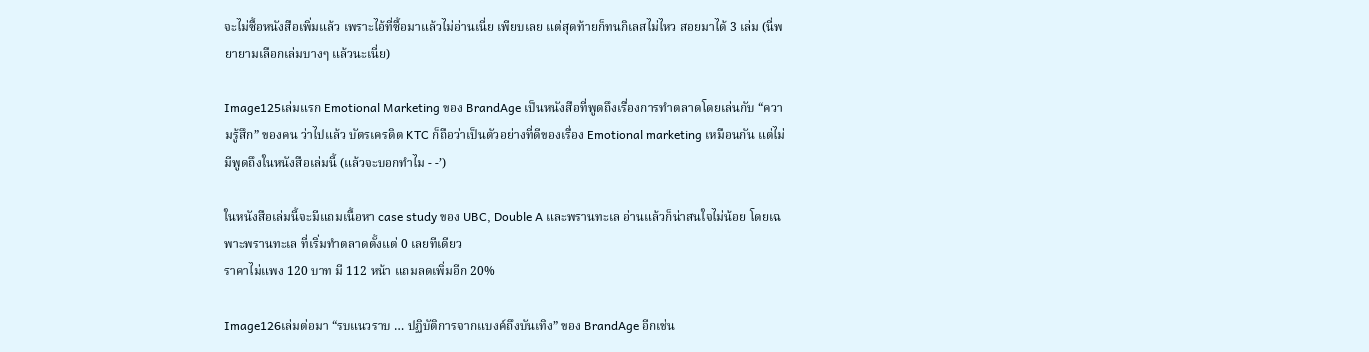จะไม่ซื้อหนังสือเพิ่มแล้ว เพราะไอ้ที่ซื้อมาแล้วไม่อ่านเนี่ย เพียบเลย แต่สุดท้ายก็ทนกิเลสไม่ไหว สอยมาได้ 3 เล่ม (นี่พยายามเลือกเล่มบางๆ แล้วนะเนี่ย)

Image125เล่มแรก Emotional Marketing ของ BrandAge เป็นหนังสือที่พูดถึงเรื่องการทำตลาดโดยเล่นกับ “ความรู้สึก” ของคน ว่าไปแล้ว บัตรเครดิต KTC ก็ถือว่าเป็นตัวอย่างที่ดีของเรื่อง Emotional marketing เหมือนกัน แต่ไม่มีพูดถึงในหนังสือเล่มนี้ (แล้วจะบอกทำไม - -’)

ในหนังสือเล่มนี้จะมีแถมเนื้อหา case study ของ UBC, Double A และพรานทะเล อ่านแล้วก็น่าสนใจไม่น้อย โดยเฉพาะพรานทะเล ที่เริ่มทำตลาดตั้งแต่ 0 เลยทีเดียว
ราคาไม่แพง 120 บาท มี 112 หน้า แถมลดเพิ่มอีก 20%

Image126เล่มต่อมา “รบแนวราบ … ปฏิบัติการจากแบงค์ถึงบันเทิง” ของ BrandAge อีกเช่น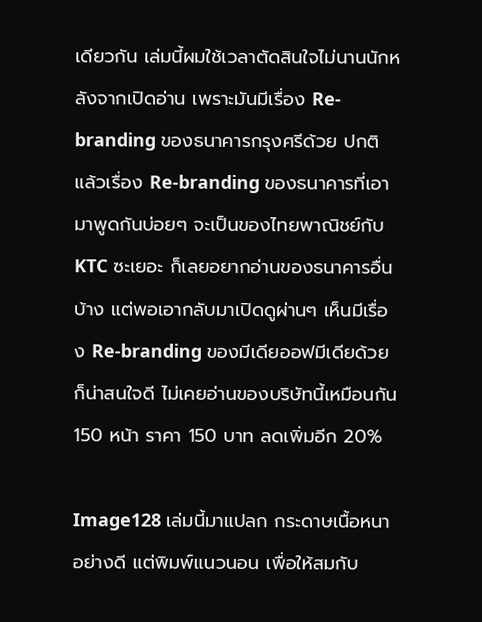เดียวกัน เล่มนี้ผมใช้เวลาตัดสินใจไม่นานนักหลังจากเปิดอ่าน เพราะมันมีเรื่อง Re-branding ของธนาคารกรุงศรีด้วย ปกติแล้วเรื่อง Re-branding ของธนาคารที่เอามาพูดกันบ่อยๆ จะเป็นของไทยพาณิชย์กับ KTC ซะเยอะ ก็เลยอยากอ่านของธนาคารอื่นบ้าง แต่พอเอากลับมาเปิดดูผ่านๆ เห็นมีเรื่อง Re-branding ของมีเดียออฟมีเดียด้วย ก็น่าสนใจดี ไม่เคยอ่านของบริษัทนี้เหมือนกัน
150 หน้า ราคา 150 บาท ลดเพิ่มอีก 20%

Image128 เล่มนี้มาแปลก กระดาษเนื้อหนาอย่างดี แต่พิมพ์แนวนอน เพื่อให้สมกับ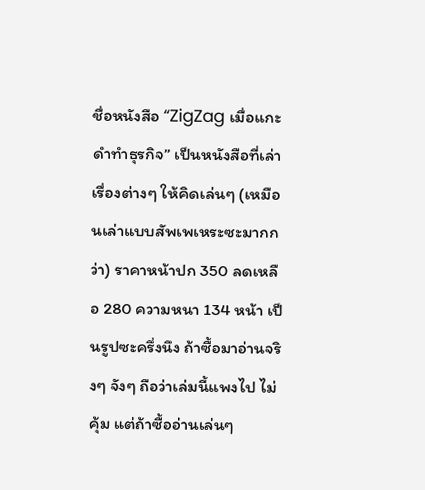ชื่อหนังสือ “ZigZag เมื่อแกะดำทำธุรกิจ” เป็นหนังสือที่เล่าเรื่องต่างๆ ให้คิดเล่นๆ (เหมือนเล่าแบบสัพเพเหระซะมากกว่า) ราคาหน้าปก 350 ลดเหลือ 280 ความหนา 134 หน้า เป็นรูปซะครึ่งนึง ถ้าซื้อมาอ่านจริงๆ จังๆ ถือว่าเล่มนี้แพงไป ไม่คุ้ม แต่ถ้าซื้ออ่านเล่นๆ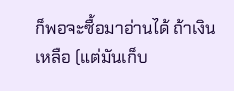ก็พอจะซื้อมาอ่านได้ ถ้าเงินเหลือ (แต่มันเก็บ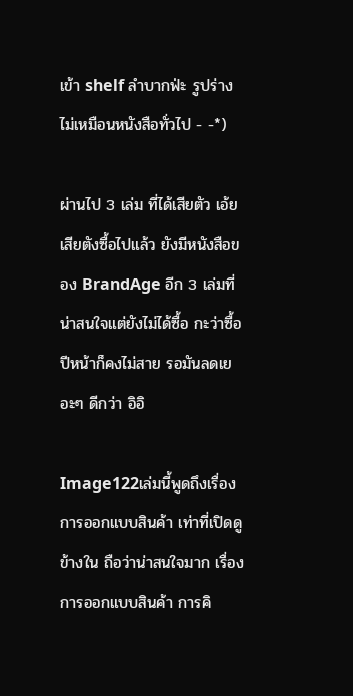เข้า shelf ลำบากฟ่ะ รูปร่างไม่เหมือนหนังสือทั่วไป - -*)

ผ่านไป 3 เล่ม ที่ได้เสียตัว เอ้ย เสียตังซื้อไปแล้ว ยังมีหนังสือของ BrandAge อีก 3 เล่มที่น่าสนใจแต่ยังไม่ได้ซื้อ กะว่าซื้อปีหน้าก็คงไม่สาย รอมันลดเยอะๆ ดีกว่า อิอิ

Image122เล่มนี้พูดถึงเรื่องการออกแบบสินค้า เท่าที่เปิดดูข้างใน ถือว่าน่าสนใจมาก เรื่องการออกแบบสินค้า การคิ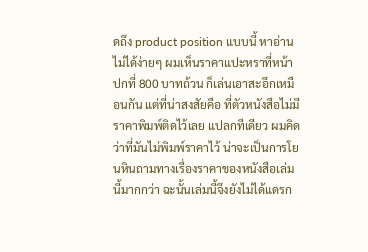ดถึง product position แบบนี้ หาอ่านไม่ได้ง่ายๆ ผมเห็นราคาแปะหราที่หน้าปกที่ 800 บาทถ้วน ก็เล่นเอาสะอึกเหมือนกัน แต่ที่น่าสงสัยคือ ที่ตัวหนังสือไม่มีราคาพิมพ์ติดไว้เลย แปลกทีเดียว ผมคิดว่าที่มันไม่พิมพ์ราคาไว้ น่าจะเป็นการโยนหินถามทางเรื่องราคาของหนังสือเล่มนี้มากกว่า ฉะนั้นเล่มนี้จึงยังไม่ได้แดรก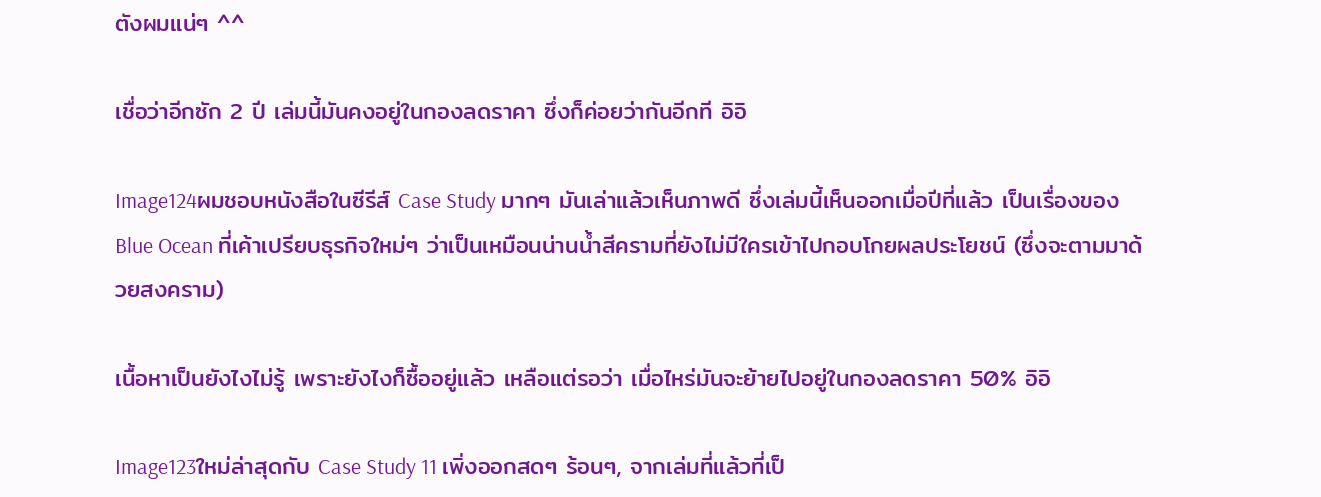ตังผมแน่ๆ ^^

เชื่อว่าอีกซัก 2 ปี เล่มนี้มันคงอยู่ในกองลดราคา ซึ่งก็ค่อยว่ากันอีกที อิอิ

Image124ผมชอบหนังสือในซีรีส์ Case Study มากๆ มันเล่าแล้วเห็นภาพดี ซึ่งเล่มนี้เห็นออกเมื่อปีที่แล้ว เป็นเรื่องของ Blue Ocean ที่เค้าเปรียบธุรกิจใหม่ๆ ว่าเป็นเหมือนน่านน้ำสีครามที่ยังไม่มีใครเข้าไปกอบโกยผลประโยชน์ (ซึ่งจะตามมาด้วยสงคราม)

เนื้อหาเป็นยังไงไม่รู้ เพราะยังไงก็ซื้ออยู่แล้ว เหลือแต่รอว่า เมื่อไหร่มันจะย้ายไปอยู่ในกองลดราคา 50% อิอิ

Image123ใหม่ล่าสุดกับ Case Study 11 เพิ่งออกสดๆ ร้อนๆ, จากเล่มที่แล้วที่เป็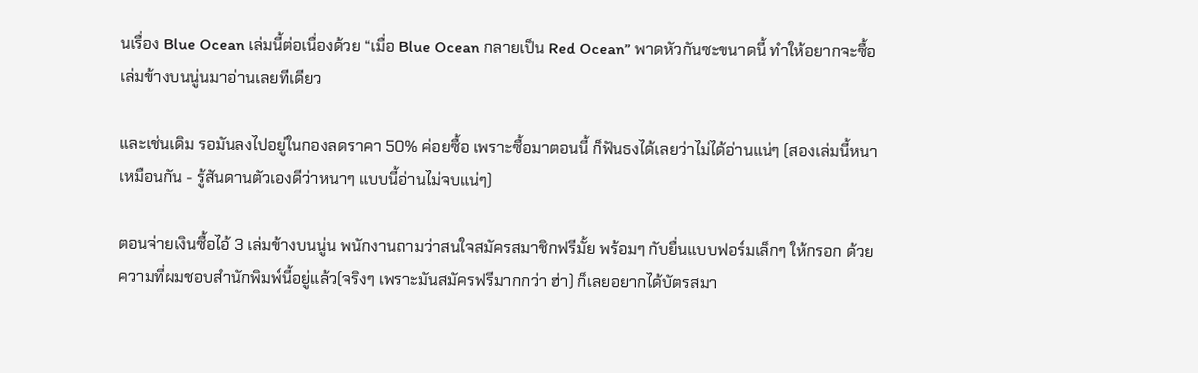นเรื่อง Blue Ocean เล่มนี้ต่อเนื่องด้วย “เมื่อ Blue Ocean กลายเป็น Red Ocean” พาดหัวกันซะขนาดนี้ ทำให้อยากจะซื้อเล่มข้างบนนู่นมาอ่านเลยทีเดียว

และเช่นเดิม รอมันลงไปอยู่ในกองลดราคา 50% ค่อยซื้อ เพราะซื้อมาตอนนี้ ก็ฟันธงได้เลยว่าไม่ได้อ่านแน่ๆ (สองเล่มนี้หนาเหมือนกัน - รู้สันดานตัวเองดีว่าหนาๆ แบบนี้อ่านไม่จบแน่ๆ)

ตอนจ่ายเงินซื้อไอ้ 3 เล่มข้างบนนู่น พนักงานถามว่าสนใจสมัครสมาชิกฟรีมั้ย พร้อมๆ กับยื่นแบบฟอร์มเล็กๆ ให้กรอก ด้วยความที่ผมชอบสำนักพิมพ์นี้อยู่แล้ว(จริงๆ เพราะมันสมัครฟรีมากกว่า ฮ่า) ก็เลยอยากได้บัตรสมา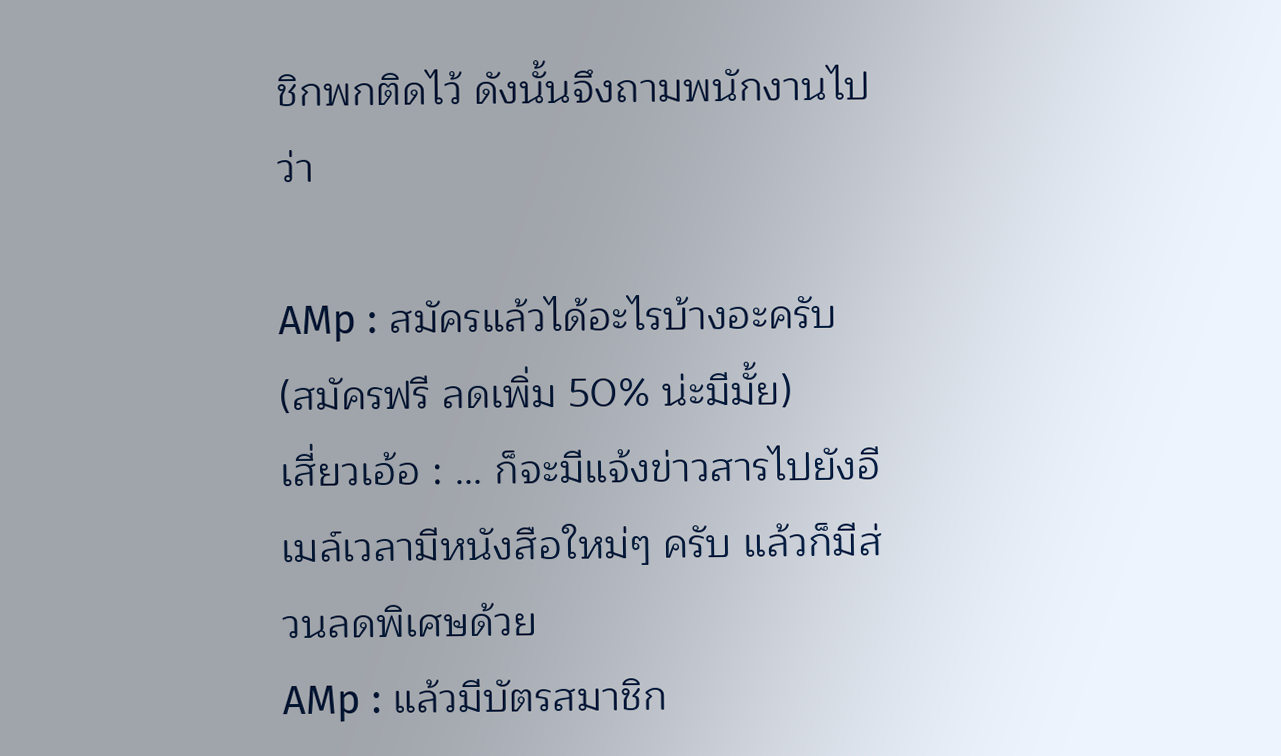ชิกพกติดไว้ ดังนั้นจึงถามพนักงานไปว่า

AMp : สมัครแล้วได้อะไรบ้างอะครับ (สมัครฟรี ลดเพิ่ม 50% น่ะมีมั้ย)
เสี่ยวเอ้อ : … ก็จะมีแจ้งข่าวสารไปยังอีเมล์เวลามีหนังสือใหม่ๆ ครับ แล้วก็มีส่วนลดพิเศษด้วย
AMp : แล้วมีบัตรสมาชิก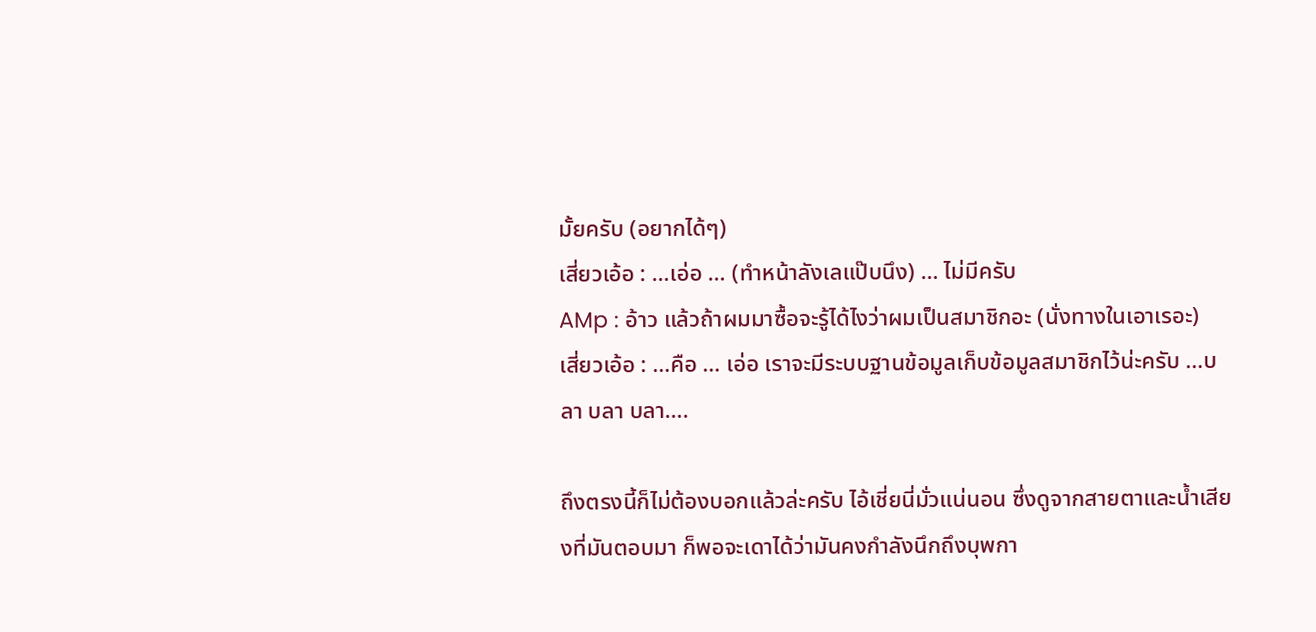มั้ยครับ (อยากได้ๆ)
เสี่ยวเอ้อ : …เอ่อ … (ทำหน้าลังเลแป๊บนึง) … ไม่มีครับ
AMp : อ้าว แล้วถ้าผมมาซื้อจะรู้ได้ไงว่าผมเป็นสมาชิกอะ (นั่งทางในเอาเรอะ)
เสี่ยวเอ้อ : …คือ … เอ่อ เราจะมีระบบฐานข้อมูลเก็บข้อมูลสมาชิกไว้น่ะครับ …บลา บลา บลา….

ถึงตรงนี้ก็ไม่ต้องบอกแล้วล่ะครับ ไอ้เชี่ยนี่มั่วแน่นอน ซึ่งดูจากสายตาและน้ำเสียงที่มันตอบมา ก็พอจะเดาได้ว่ามันคงกำลังนึกถึงบุพกา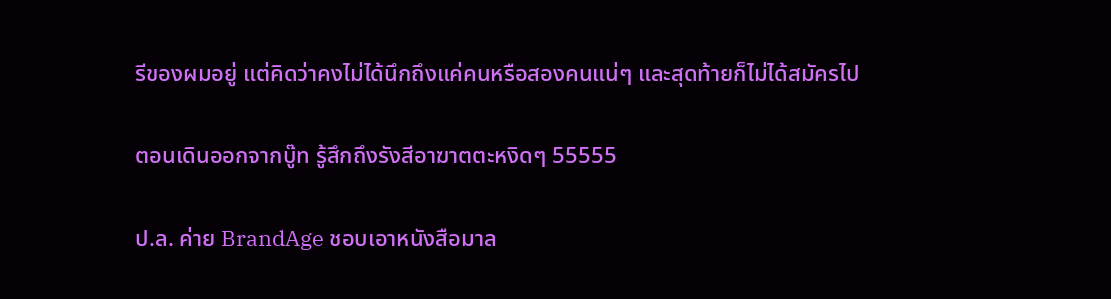รีของผมอยู่ แต่คิดว่าคงไม่ได้นึกถึงแค่คนหรือสองคนแน่ๆ และสุดท้ายก็ไม่ได้สมัครไป

ตอนเดินออกจากบู๊ท รู้สึกถึงรังสีอาฆาตตะหงิดๆ 55555

ป.ล. ค่าย BrandAge ชอบเอาหนังสือมาล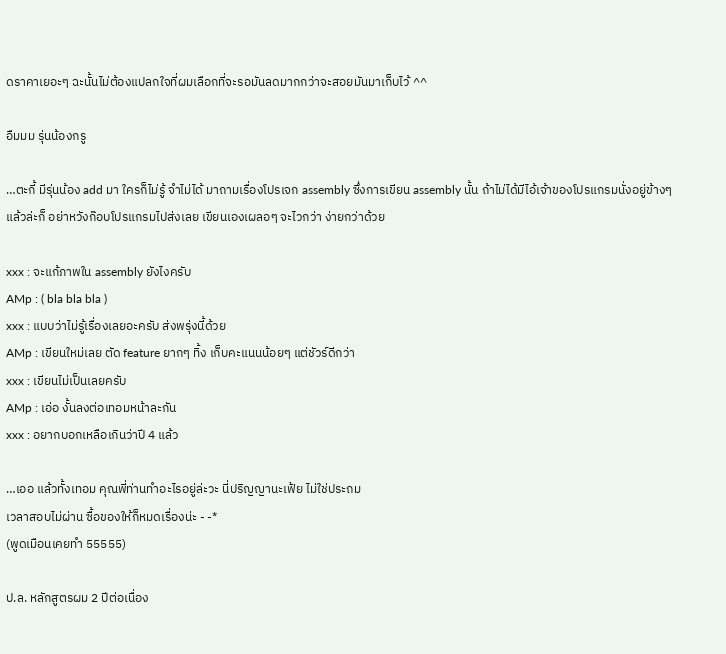ดราคาเยอะๆ ฉะนั้นไม่ต้องแปลกใจที่ผมเลือกที่จะรอมันลดมากกว่าจะสอยมันมาเก็บไว้ ^^

อืมมม รุ่นน้องกรู

…ตะกี้ มีรุ่นน้อง add มา ใครก็ไม่รู้ จำไม่ได้ มาถามเรื่องโปรเจก assembly ซึ่งการเขียน assembly นั้น ถ้าไม่ได้มีไอ้เจ้าของโปรแกรมนั่งอยู่ข้างๆ แล้วล่ะก็ อย่าหวังก๊อบโปรแกรมไปส่งเลย เขียนเองเผลอๆ จะไวกว่า ง่ายกว่าด้วย

xxx : จะแก้ภาพใน assembly ยังไงครับ
AMp : ( bla bla bla )
xxx : แบบว่าไม่รู้เรื่องเลยอะครับ ส่งพรุ่งนี้ด้วย
AMp : เขียนใหม่เลย ตัด feature ยากๆ ทิ้ง เก็บคะแนนน้อยๆ แต่ชัวร์ดีกว่า
xxx : เขียนไม่เป็นเลยครับ
AMp : เอ่อ งั้นลงต่อเทอมหน้าละกัน
xxx : อยากบอกเหลือเกินว่าปี 4 แล้ว

…เออ แล้วทั้งเทอม คุณพี่ท่านทำอะไรอยู่ล่ะวะ นี่ปริญญานะเฟ้ย ไม่ใช่ประถม
เวลาสอบไม่ผ่าน ซื้อของให้ก็หมดเรื่องน่ะ - -*
(พูดเมือนเคยทำ 55555)

ป.ล. หลักสูตรผม 2 ปีต่อเนื่อง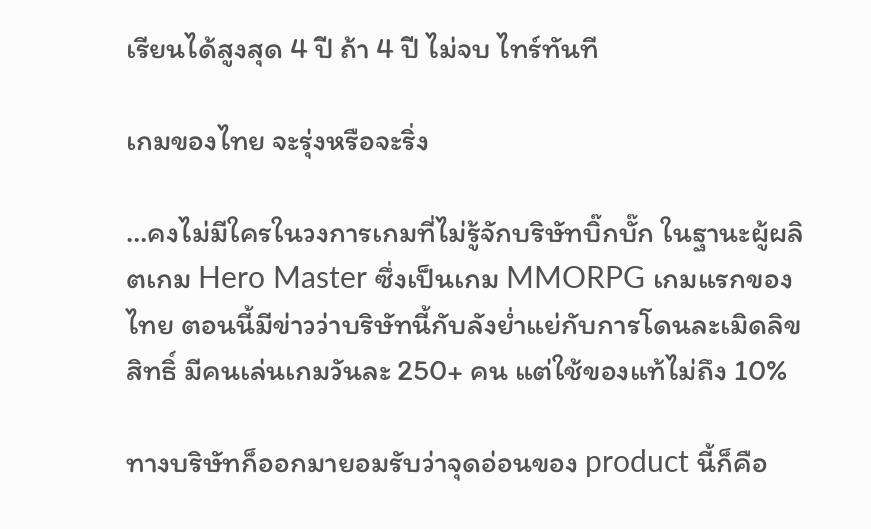เรียนได้สูงสุด 4 ปี ถ้า 4 ปี ไม่จบ ไทร์ทันที

เกมของไทย จะรุ่งหรือจะริ่ง

…คงไม่มีใครในวงการเกมที่ไม่รู้จักบริษัทบิ๊กบั๊ก ในฐานะผู้ผลิตเกม Hero Master ซึ่งเป็นเกม MMORPG เกมแรกของไทย ตอนนี้มีข่าวว่าบริษัทนี้กับลังย่ำแย่กับการโดนละเมิดลิขสิทธิ์ มีคนเล่นเกมวันละ 250+ คน แต่ใช้ของแท้ไม่ถึง 10%

ทางบริษัทก็ออกมายอมรับว่าจุดอ่อนของ product นี้ก็คือ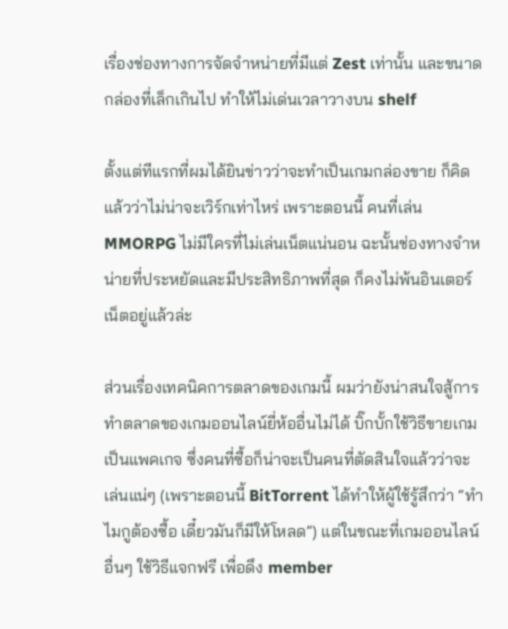เรื่องช่องทางการจัดจำหน่ายที่มีแต่ Zest เท่านั้น และขนาดกล่องที่เล็กเกินไป ทำให้ไม่เด่นเวลาวางบน shelf

ตั้งแต่ทีแรกที่ผมได้ยินข่าวว่าจะทำเป็นเกมกล่องขาย ก็คิดแล้วว่าไม่น่าจะเวิร์กเท่าไหร่ เพราะตอนนี้ คนที่เล่น MMORPG ไม่มีใครที่ไม่เล่นเน็ตแน่นอน ฉะนั้นช่องทางจำหน่ายที่ประหยัดและมีประสิทธิภาพที่สุด ก็คงไม่พ้นอินเตอร์เน็ตอยู่แล้วล่ะ

ส่วนเรื่องเทคนิคการตลาดของเกมนี้ ผมว่ายังน่าสนใจสู้การทำตลาดของเกมออนไลน์ยี่ห้ออื่นไม่ได้ บิ๊กบั้กใช้วิธีขายเกมเป็นแพคเกจ ซึ่งคนที่ซื้อก็น่าจะเป็นคนที่ตัดสินใจแล้วว่าจะเล่นแน่ๆ (เพราะตอนนี้ BitTorrent ได้ทำให้ผู้ใช้รู้สึกว่า “ทำไมกูต้องซื้อ เดี๋ยวมันก็มีให้โหลด”) แต่ในขณะที่เกมออนไลน์อื่นๆ ใช้วิธีแจกฟรี เพื่อดึง member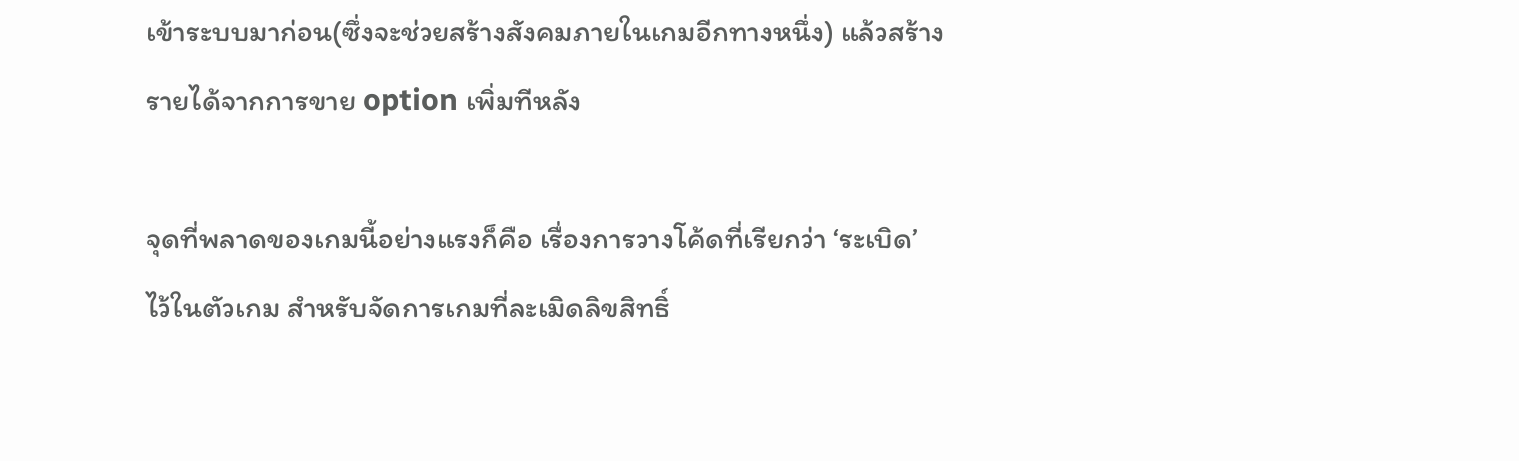เข้าระบบมาก่อน(ซึ่งจะช่วยสร้างสังคมภายในเกมอีกทางหนึ่ง) แล้วสร้างรายได้จากการขาย option เพิ่มทีหลัง

จุดที่พลาดของเกมนี้อย่างแรงก็คือ เรื่องการวางโค้ดที่เรียกว่า ‘ระเบิด’ ไว้ในตัวเกม สำหรับจัดการเกมที่ละเมิดลิขสิทธิ์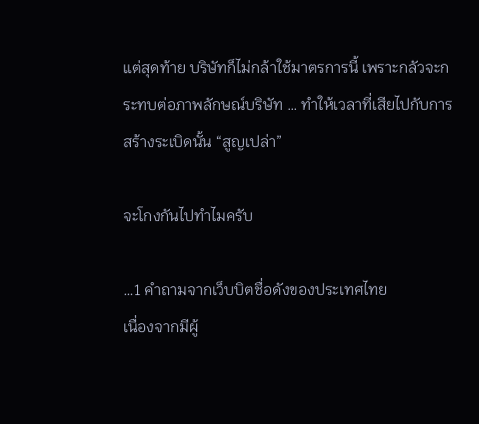แต่สุดท้าย บริษัทก็ไม่กล้าใช้มาตรการนี้ เพราะกลัวจะกระทบต่อภาพลักษณ์บริษัท … ทำให้เวลาที่เสียไปกับการสร้างระเบิดนั้น “สูญเปล่า”

จะโกงกันไปทำไมครับ

…1 คำถามจากเว็บบิตชื่อดังของประเทศไทย
เนื่องจากมีผู้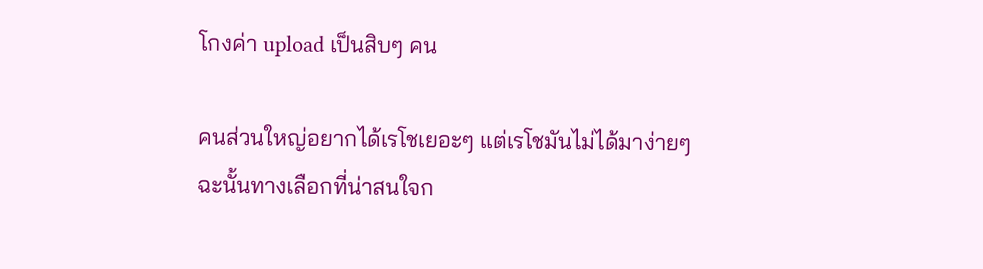โกงค่า upload เป็นสิบๆ คน

คนส่วนใหญ่อยากได้เรโชเยอะๆ แต่เรโชมันไม่ได้มาง่ายๆ
ฉะนั้นทางเลือกที่น่าสนใจก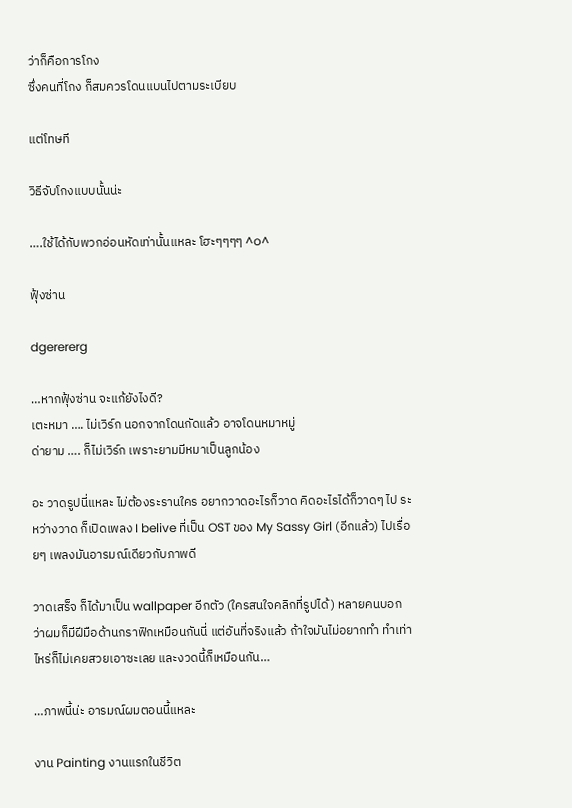ว่าก็คือการโกง
ซึ่งคนที่โกง ก็สมควรโดนแบนไปตามระเบียบ

แต่โทษที

วิธีจับโกงแบบนั้นน่ะ

….ใช้ได้กับพวกอ่อนหัดเท่านั้นแหละ โฮะๆๆๆๆ ^o^

ฟุ้งซ่าน

dgerererg

…หากฟุ้งซ่าน จะแก้ยังไงดี?
เตะหมา …. ไม่เวิร์ก นอกจากโดนกัดแล้ว อาจโดนหมาหมู่
ด่ายาม …. ก็ไม่เวิร์ก เพราะยามมีหมาเป็นลูกน้อง

อะ วาดรูปนี่แหละ ไม่ต้องระรานใคร อยากวาดอะไรก็วาด คิดอะไรได้ก็วาดๆ ไป ระหว่างวาด ก็เปิดเพลง I belive ที่เป็น OST ของ My Sassy Girl (อีกแล้ว) ไปเรื่อยๆ เพลงมันอารมณ์เดียวกับภาพดี

วาดเสร็จ ก็ได้มาเป็น wallpaper อีกตัว (ใครสนใจคลิกที่รูปได้) หลายคนบอกว่าผมก็มีฝีมือด้านกราฟิกเหมือนกันนี่ แต่อันที่จริงแล้ว ถ้าใจมันไม่อยากทำ ทำเท่าไหร่ก็ไม่เคยสวยเอาซะเลย และงวดนี้ก็เหมือนกัน…

…ภาพนี้น่ะ อารมณ์ผมตอนนี้แหละ

งาน Painting งานแรกในชีวิต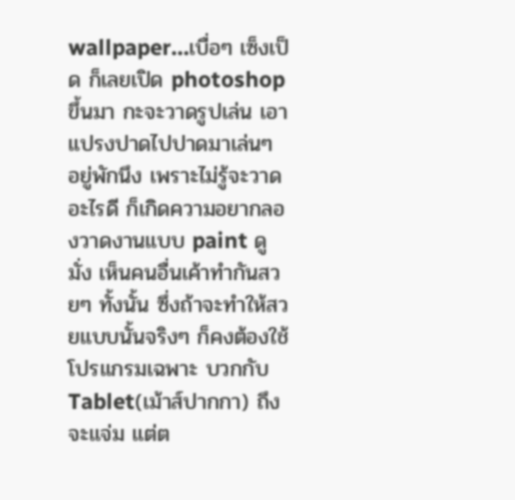wallpaper…เบื่อๆ เซ็งเป็ด ก็เลยเปิด photoshop ขึ้นมา กะจะวาดรูปเล่น เอาแปรงปาดไปปาดมาเล่นๆ อยู่พักนึง เพราะไม่รู้จะวาดอะไรดี ก็เกิดความอยากลองวาดงานแบบ paint ดูมั่ง เห็นคนอื่นเค้าทำกันสวยๆ ทั้งนั้น ซึ่งถ้าจะทำให้สวยแบบนั้นจริงๆ ก็คงต้องใช้โปรแกรมเฉพาะ บวกกับ Tablet(เม้าส์ปากกา) ถึงจะแจ่ม แต่ต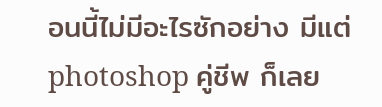อนนี้ไม่มีอะไรซักอย่าง มีแต่ photoshop คู่ชีพ ก็เลย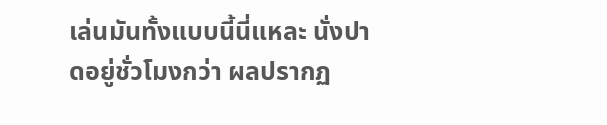เล่นมันทั้งแบบนี้นี่แหละ นั่งปาดอยู่ชั่วโมงกว่า ผลปรากฏ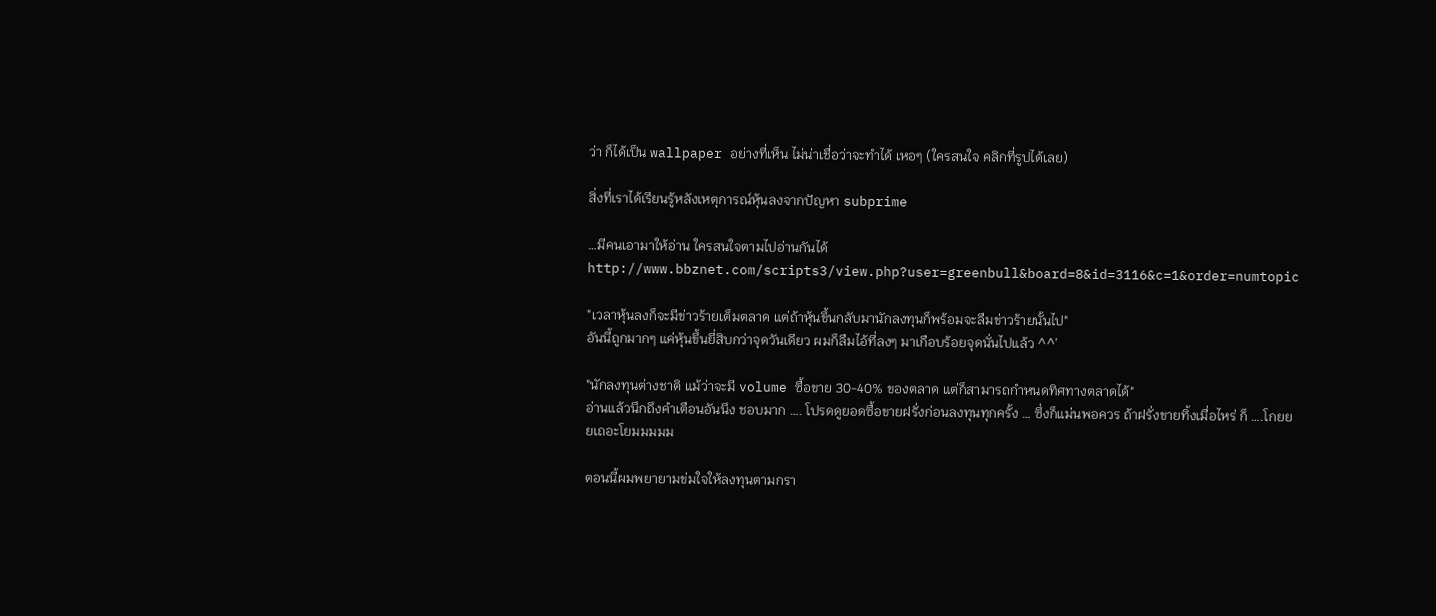ว่า ก็ได้เป็น wallpaper อย่างที่เห็น ไม่น่าเชื่อว่าจะทำได้ เหอๆ (ใครสนใจ คลิกที่รูปได้เลย)

สิ่งที่เราได้เรียนรู้หลังเหตุการณ์หุ้นลงจากปัญหา subprime

…มีคนเอามาให้อ่าน ใครสนใจตามไปอ่านกันได้
http://www.bbznet.com/scripts3/view.php?user=greenbull&board=8&id=3116&c=1&order=numtopic

"เวลาหุ้นลงก็จะมีข่าวร้ายเต็มตลาด แต่ถ้าหุ้นขึ้นกลับมานักลงทุนก็พร้อมจะลืมข่าวร้ายนั้นไป"
อันนี้ถูกมากๆ แค่หุ้นขึ้นยี่สิบกว่าจุดวันเดียว ผมก็ลืมไอ้ที่ลงๆ มาเกือบร้อยจุดนั่นไปแล้ว ^^’

"นักลงทุนต่างชาติ แม้ว่าจะมี volume ซื้อขาย 30-40% ของตลาด แต่ก็สามารถกำหนดทิศทางตลาดได้"
อ่านแล้วนึกถึงคำเตือนอันนึง ชอบมาก …. โปรดดูยอดซื้อขายฝรั่งก่อนลงทุนทุกครั้ง … ซึ่งก็แม่นพอควร ถ้าฝรั่งขายทิ้งเมื่อไหร่ ก็ ….โกยยยเถอะโยมมมมม

ตอนนี้ผมพยายามข่มใจให้ลงทุนตามกรา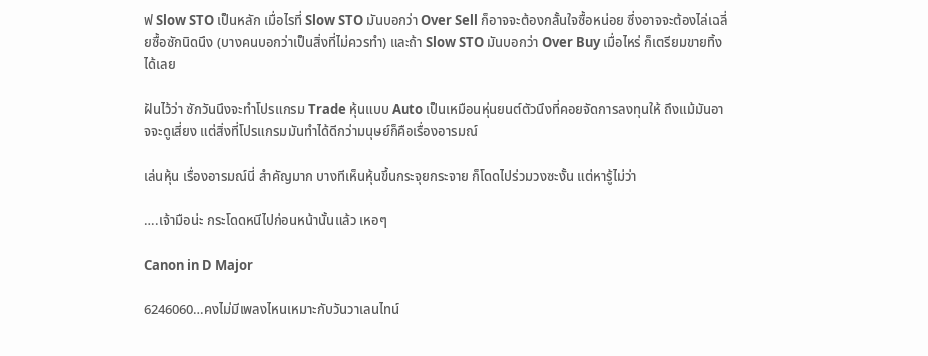ฟ Slow STO เป็นหลัก เมื่อไรที่ Slow STO มันบอกว่า Over Sell ก็อาจจะต้องกลั้นใจซื้อหน่อย ซึ่งอาจจะต้องไล่เฉลี่ยซื้อซักนิดนึง (บางคนบอกว่าเป็นสิ่งที่ไม่ควรทำ) และถ้า Slow STO มันบอกว่า Over Buy เมื่อไหร่ ก็เตรียมขายทิ้งได้เลย

ฝันไว้ว่า ซักวันนึงจะทำโปรแกรม Trade หุ้นแบบ Auto เป็นเหมือนหุ่นยนต์ตัวนึงที่คอยจัดการลงทุนให้ ถึงแม้มันอาจจะดูเสี่ยง แต่สิ่งที่โปรแกรมมันทำได้ดีกว่ามนุษย์ก็คือเรื่องอารมณ์

เล่นหุ้น เรื่องอารมณ์นี่ สำคัญมาก บางทีเห็นหุ้นขึ้นกระจุยกระจาย ก็โดดไปร่วมวงซะงั้น แต่หารู้ไม่ว่า

….เจ้ามือน่ะ กระโดดหนีไปก่อนหน้านั้นแล้ว เหอๆ

Canon in D Major

6246060…คงไม่มีเพลงไหนเหมาะกับวันวาเลนไทน์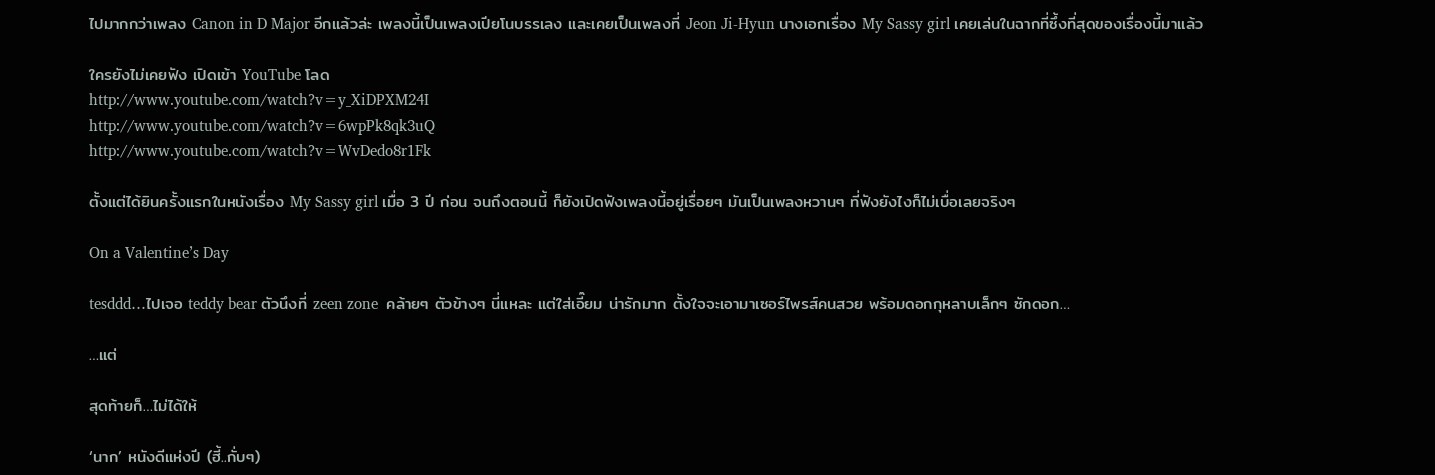ไปมากกว่าเพลง Canon in D Major อีกแล้วล่ะ เพลงนี้เป็นเพลงเปียโนบรรเลง และเคยเป็นเพลงที่ Jeon Ji-Hyun นางเอกเรื่อง My Sassy girl เคยเล่นในฉากที่ซึ้งที่สุดของเรื่องนี้มาแล้ว

ใครยังไม่เคยฟัง เปิดเข้า YouTube โลด
http://www.youtube.com/watch?v=y_XiDPXM24I
http://www.youtube.com/watch?v=6wpPk8qk3uQ
http://www.youtube.com/watch?v=WvDedo8r1Fk

ตั้งแต่ได้ยินครั้งแรกในหนังเรื่อง My Sassy girl เมื่อ 3 ปี ก่อน จนถึงตอนนี้ ก็ยังเปิดฟังเพลงนี้อยู่เรื่อยๆ มันเป็นเพลงหวานๆ ที่ฟังยังไงก็ไม่เบื่อเลยจริงๆ

On a Valentine’s Day

tesddd…ไปเจอ teddy bear ตัวนึงที่ zeen zone  คล้ายๆ ตัวข้างๆ นี่แหละ แต่ใส่เอี๊ยม น่ารักมาก ตั้งใจจะเอามาเซอร์ไพรส์คนสวย พร้อมดอกกุหลาบเล็กๆ ซักดอก…

…แต่

สุดท้ายก็…ไม่ได้ให้

‘นาก’ หนังดีแห่งปี (ฮี้..กั่บๆ)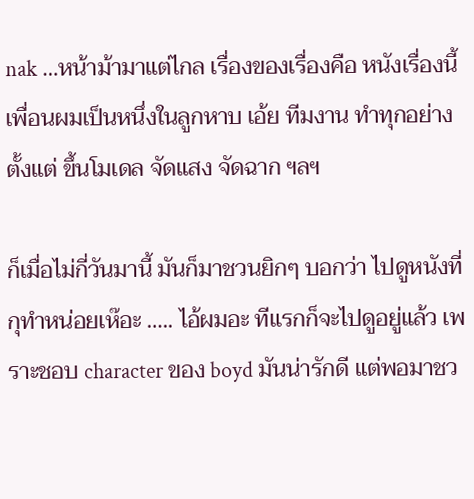nak …หน้าม้ามาแต่ไกล เรื่องของเรื่องคือ หนังเรื่องนี้ เพื่อนผมเป็นหนึ่งในลูกหาบ เอ้ย ทีมงาน ทำทุกอย่าง ตั้งแต่ ขึ้นโมเดล จัดแสง จัดฉาก ฯลฯ

ก็เมื่อไม่กี่วันมานี้ มันก็มาชวนยิกๆ บอกว่า ไปดูหนังที่กุทำหน่อยเห๊อะ ….. ไอ้ผมอะ ทีแรกก็จะไปดูอยู่แล้ว เพราะชอบ character ของ boyd มันน่ารักดี แต่พอมาชว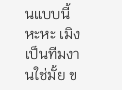นแบบนี้ หะหะ เมิงเป็นทีมงานใช่มั้ย ข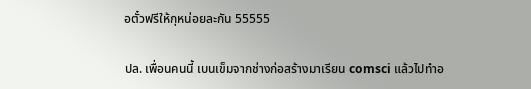อตั๋วฟรีให้กุหน่อยละกัน 55555

ปล. เพื่อนคนนี้ เบนเข็มจากช่างก่อสร้างมาเรียน comsci แล้วไปทำอ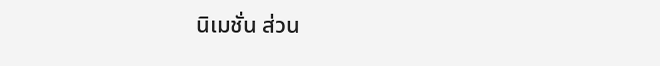นิเมชั่น ส่วน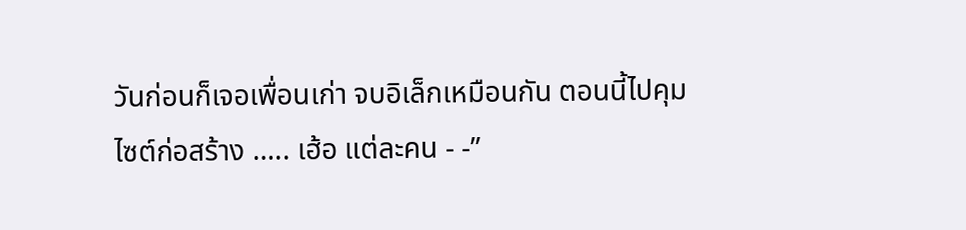วันก่อนก็เจอเพื่อนเก่า จบอิเล็กเหมือนกัน ตอนนี้ไปคุมไซต์ก่อสร้าง ….. เฮ้อ แต่ละคน - -”